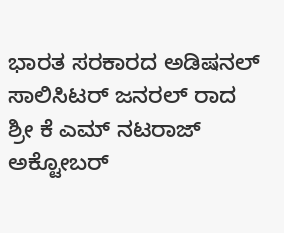ಭಾರತ ಸರಕಾರದ ಅಡಿಷನಲ್ ಸಾಲಿಸಿಟರ್ ಜನರಲ್ ರಾದ ಶ್ರೀ ಕೆ ಎಮ್ ನಟರಾಜ್ ಅಕ್ಟೋಬರ್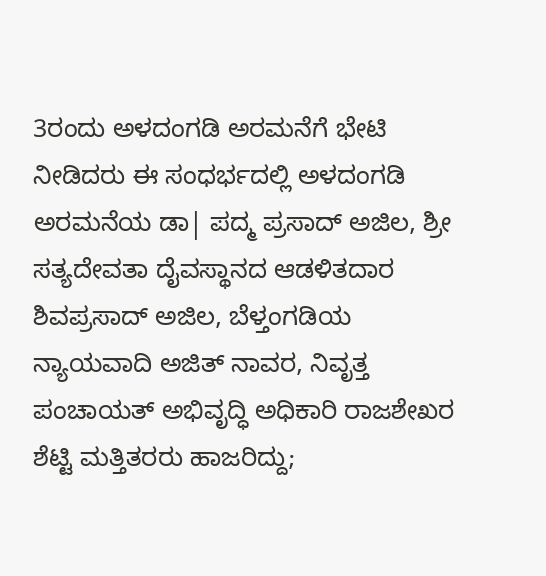3ರಂದು ಅಳದಂಗಡಿ ಅರಮನೆಗೆ ಭೇಟಿ ನೀಡಿದರು ಈ ಸಂಧರ್ಭದಲ್ಲಿ ಅಳದಂಗಡಿ ಅರಮನೆಯ ಡಾ| ಪದ್ಮ ಪ್ರಸಾದ್ ಅಜಿಲ, ಶ್ರೀ ಸತ್ಯದೇವತಾ ದೈವಸ್ಥಾನದ ಆಡಳಿತದಾರ ಶಿವಪ್ರಸಾದ್ ಅಜಿಲ, ಬೆಳ್ತಂಗಡಿಯ ನ್ಯಾಯವಾದಿ ಅಜಿತ್ ನಾವರ, ನಿವೃತ್ತ ಪಂಚಾಯತ್ ಅಭಿವೃದ್ಧಿ ಅಧಿಕಾರಿ ರಾಜಶೇಖರ ಶೆಟ್ಟಿ ಮತ್ತಿತರರು ಹಾಜರಿದ್ದು;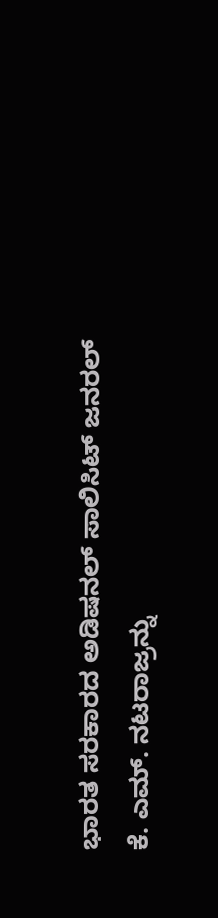ಭಾರತ ಸರಕಾರದ ಅಡಿಷನಲ್ ಸಾಲಿಸಿಟ್ ಜನರಲ್ ಕೆ. ಎಮ್. ನಟರಾಜ್ರನ್ನು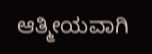ಆತ್ಮೀಯವಾಗಿ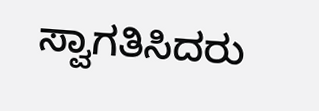ಸ್ವಾಗತಿಸಿದರು